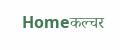Homeकल्चर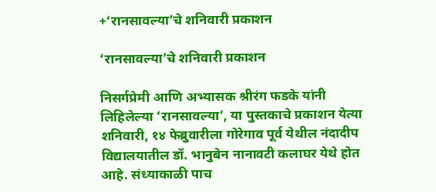+‘रानसावल्या’चे शनिवारी प्रकाशन

‘रानसावल्या’चे शनिवारी प्रकाशन

निसर्गप्रेमी आणि अभ्यासक श्रीरंग फडके यांनी लिहिलेल्या ‘रानसावल्या’, या पुस्तकाचे प्रकाशन येत्या शनिवारी, १४ फेब्रुवारीला गोरेगाव पूर्व येथील नंदादीप विद्यालयातील डॉ. भानुबेन नानावटी कलाघर येथे होत आहे. संध्याकाळी पाच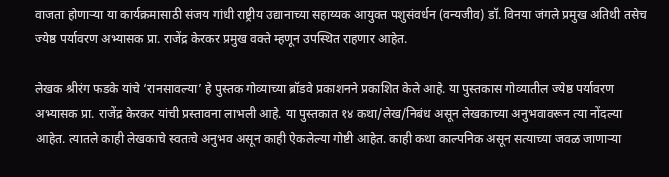वाजता होणाऱ्या या कार्यक्रमासाठी संजय गांधी राष्ट्रीय उद्यानाच्या सहाय्यक आयुक्त पशुसंवर्धन (वन्यजीव) डॉ. विनया जंगले प्रमुख अतिथी तसेच ज्येष्ठ पर्यावरण अभ्यासक प्रा. राजेंद्र केरकर प्रमुख वक्ते म्हणून उपस्थित राहणार आहेत.

लेखक श्रीरंग फडके यांचे ‘रानसावल्या’ हे पुस्तक गोव्याच्या ब्रॉडवे प्रकाशनने प्रकाशित केले आहे. या पुस्तकास गोव्यातील ज्येष्ठ पर्यावरण अभ्यासक प्रा. राजेंद्र केरकर यांची प्रस्तावना लाभली आहे. या पुस्तकात १४ कथा/लेख/निबंध असून लेखकाच्या अनुभवावरून त्या नोंदल्या आहेत. त्यातले काही लेखकाचे स्वतःचे अनुभव असून काही ऐकलेल्या गोष्टी आहेत. काही कथा काल्पनिक असून सत्याच्या जवळ जाणाऱ्या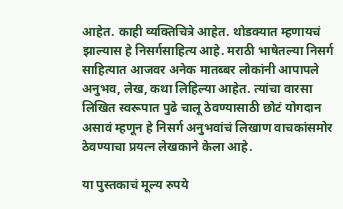आहेत. काही व्यक्तिचित्रे आहेत. थोडक्यात म्हणायचं झाल्यास हे निसर्गसाहित्य आहे. मराठी भाषेतल्या निसर्ग साहित्यात आजवर अनेक मातब्बर लोकांनी आपापले अनुभव, लेख, कथा लिहिल्या आहेत. त्यांचा वारसा लिखित स्वरूपात पुढे चालू ठेवण्यासाठी छोटं योगदान असावं म्हणून हे निसर्ग अनुभवांचं लिखाण वाचकांसमोर ठेवण्याचा प्रयत्न लेखकाने केला आहे.

या पुस्तकाचं मूल्य रुपये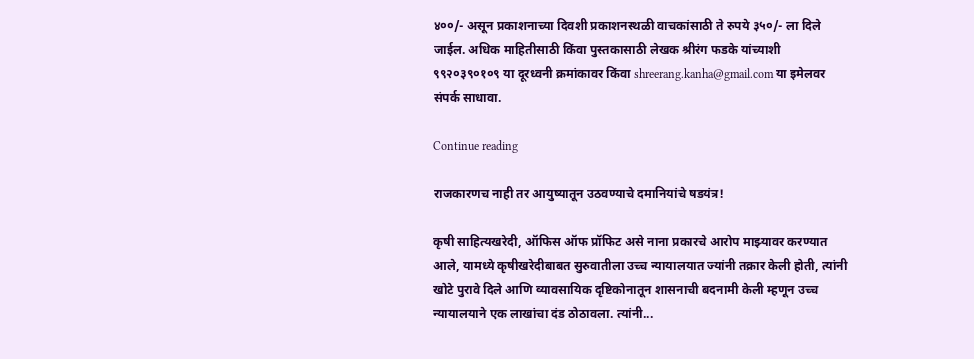४००/- असून प्रकाशनाच्या दिवशी प्रकाशनस्थळी वाचकांसाठी ते रुपये ३५०/- ला दिले जाईल. अधिक माहितीसाठी किंवा पुस्तकासाठी लेखक श्रीरंग फडके यांच्याशी ९९२०३९०१०९ या दूरध्वनी क्रमांकावर किंवा shreerang.kanha@gmail.com या इमेलवर संपर्क साधावा.

Continue reading

राजकारणच नाही तर आयुष्यातून उठवण्याचे दमानियांचे षडयंत्र!

कृषी साहित्यखरेदी, ऑफिस ऑफ प्रॉफिट असे नाना प्रकारचे आरोप माझ्यावर करण्यात आले, यामध्ये कृषीखरेदीबाबत सुरुवातीला उच्च न्यायालयात ज्यांनी तक्रार केली होती, त्यांनी खोटे पुरावे दिले आणि व्यावसायिक दृष्टिकोनातून शासनाची बदनामी केली म्हणून उच्च न्यायालयाने एक लाखांचा दंड ठोठावला. त्यांनी...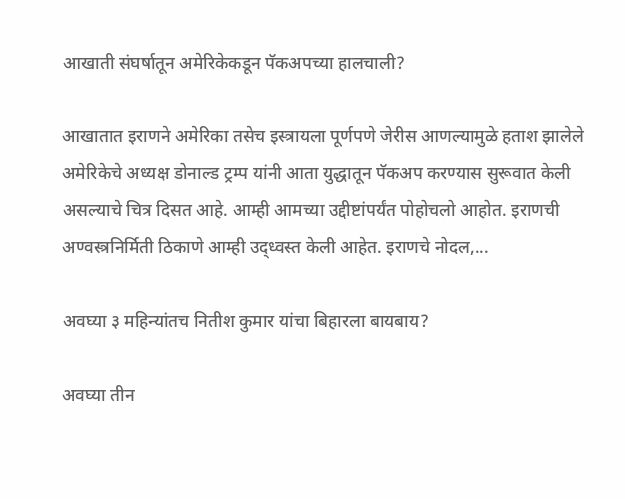आखाती संघर्षातून अमेरिकेकडून पॅकअपच्या हालचाली?

आखातात इराणने अमेरिका तसेच इस्त्रायला पूर्णपणे जेरीस आणल्यामुळे हताश झालेले अमेरिकेचे अध्यक्ष डोनाल्ड ट्रम्प यांनी आता युद्धातून पॅकअप करण्यास सुरूवात केली असल्याचे चित्र दिसत आहे. आम्ही आमच्या उद्दीष्टांपर्यंत पोहोचलो आहोत. इराणची अण्वस्त्रनिर्मिती ठिकाणे आम्ही उद्ध्वस्त केली आहेत. इराणचे नोदल,...

अवघ्या ३ महिन्यांतच नितीश कुमार यांचा बिहारला बायबाय?

अवघ्या तीन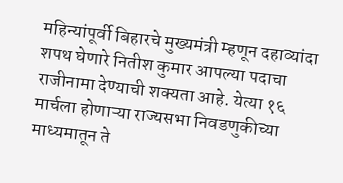महिन्यांपूर्वी बिहारचे मुख्यमंत्री म्हणून दहाव्यांदा शपथ घेणारे नितीश कुमार आपल्या पदाचा राजीनामा देण्याची शक्यता आहे. येत्या १६ मार्चला होणाऱ्या राज्यसभा निवडणुकीच्या माध्यमातून ते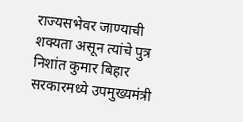राज्यसभेवर जाण्याची शक्यता असून त्यांचे पुत्र निशांत कुमार बिहार सरकारमध्ये उपमुख्यमंत्री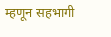म्हणून सहभागी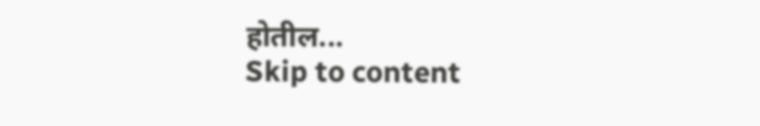होतील...
Skip to content